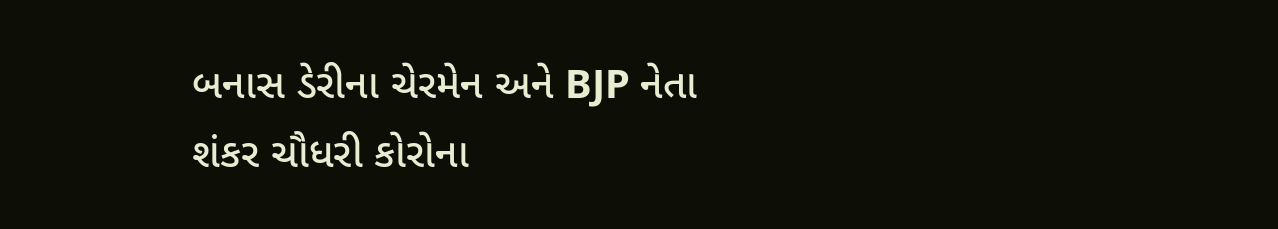બનાસ ડેરીના ચેરમેન અને BJP નેતા  શંકર ચૌધરી કોરોના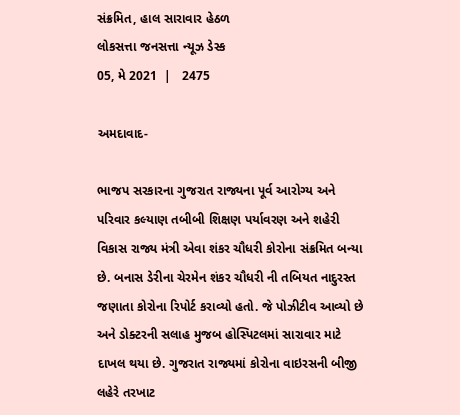સંક્રમિત, હાલ સારાવાર હેઠળ
લોકસત્તા જનસત્તા ન્યૂઝ ડેસ્ક
05, મે 2021  |   2475

અમદાવાદ-

ભાજપ સરકારના ગુજરાત રાજ્યના પૂર્વ આરોગ્ય અને પરિવાર કલ્યાણ તબીબી શિક્ષણ પર્યાવરણ અને શહેરી વિકાસ રાજ્ય મંત્રી એવા શંકર ચૌધરી કોરોના સંક્રમિત બન્યા છે. બનાસ ડેરીના ચેરમેન શંકર ચૌધરી ની તબિયત નાદુરસ્ત જણાતા કોરોના રિપોર્ટ કરાવ્યો હતો. જે પોઝીટીવ આવ્યો છે અને ડોક્ટરની સલાહ મુજબ હોસ્પિટલમાં સારાવાર માટે દાખલ થયા છે. ગુજરાત રાજ્યમાં કોરોના વાઇરસની બીજી લહેરે તરખાટ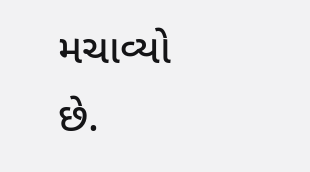મચાવ્યો છે.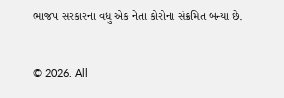ભાજપ સરકારના વધુ એક નેતા કોરોના સંક્રમિત બન્યા છે.


© 2026. All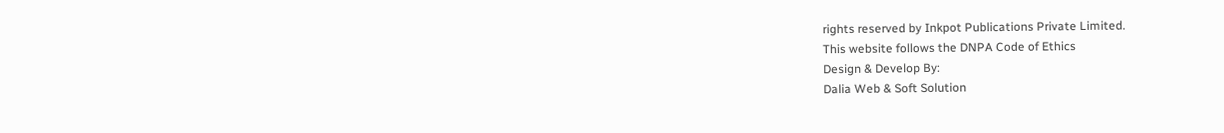rights reserved by Inkpot Publications Private Limited.
This website follows the DNPA Code of Ethics
Design & Develop By:
Dalia Web & Soft Solution